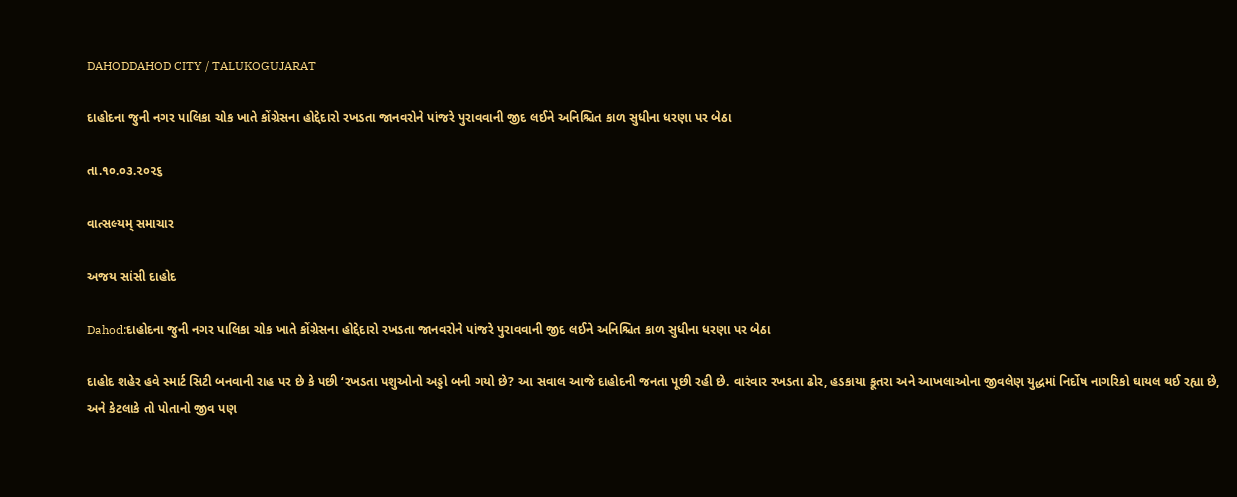DAHODDAHOD CITY / TALUKOGUJARAT

દાહોદના જુની નગર પાલિકા ચોક ખાતે કોંગ્રેસના હોદ્દેદારો રખડતા જાનવરોને પાંજરે પુરાવવાની જીદ લઈને અનિશ્ચિત કાળ સુધીના ધરણા પર બેઠા

તા.૧૦.૦૩.૨૦૨૬

વાત્સલ્યમ્ સમાચાર

અજય સાંસી દાહોદ

Dahod:દાહોદના જુની નગર પાલિકા ચોક ખાતે કોંગ્રેસના હોદ્દેદારો રખડતા જાનવરોને પાંજરે પુરાવવાની જીદ લઈને અનિશ્ચિત કાળ સુધીના ધરણા પર બેઠા

દાહોદ શહેર હવે સ્માર્ટ સિટી બનવાની રાહ પર છે કે પછી ‘રખડતા પશુઓનો અડ્ડો બની ગયો છે? આ સવાલ આજે દાહોદની જનતા પૂછી રહી છે. વારંવાર રખડતા ઢોર, હડકાયા કૂતરા અને આખલાઓના જીવલેણ યુદ્ધમાં નિર્દોષ નાગરિકો ઘાયલ થઈ રહ્યા છે, અને કેટલાકે તો પોતાનો જીવ પણ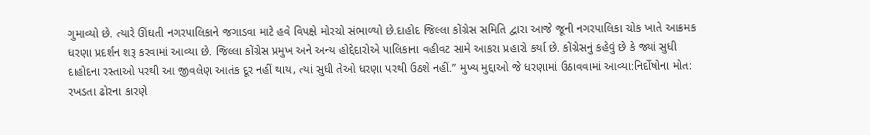ગુમાવ્યો છે. ત્યારે ઊંઘતી નગરપાલિકાને જગાડવા માટે હવે વિપક્ષે મોરચો સંભાળ્યો છે.દાહોદ જિલ્લા કોંગ્રેસ સમિતિ દ્વારા આજે જૂની નગરપાલિકા ચોક ખાતે આક્રમક ધરણા પ્રદર્શન શરૂ કરવામાં આવ્યા છે. જિલ્લા કોંગ્રેસ પ્રમુખ અને અન્ય હોદ્દેદારોએ પાલિકાના વહીવટ સામે આકરા પ્રહારો કર્યા છે. કોંગ્રેસનું કહેવું છે કે જ્યાં સુધી દાહોદના રસ્તાઓ પરથી આ જીવલેણ આતંક દૂર નહીં થાય, ત્યાં સુધી તેઓ ધરણા પરથી ઉઠશે નહીં.” મુખ્ય મુદ્દાઓ જે ધરણામાં ઉઠાવવામાં આવ્યા:નિર્દોષોના મોત: રખડતા ઢોરના કારણે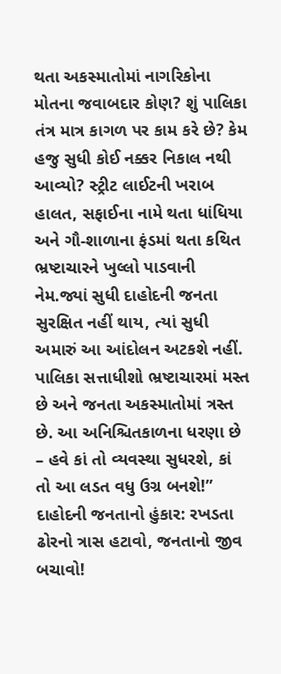થતા અકસ્માતોમાં નાગરિકોના મોતના જવાબદાર કોણ? શું પાલિકા તંત્ર માત્ર કાગળ પર કામ કરે છે? કેમ હજુ સુધી કોઈ નક્કર નિકાલ નથી આવ્યો? સ્ટ્રીટ લાઈટની ખરાબ હાલત, સફાઈના નામે થતા ધાંધિયા અને ગૌ-શાળાના ફંડમાં થતા કથિત ભ્રષ્ટાચારને ખુલ્લો પાડવાની નેમ.જ્યાં સુધી દાહોદની જનતા સુરક્ષિત નહીં થાય, ત્યાં સુધી અમારું આ આંદોલન અટકશે નહીં. પાલિકા સત્તાધીશો ભ્રષ્ટાચારમાં મસ્ત છે અને જનતા અકસ્માતોમાં ત્રસ્ત છે. આ અનિશ્ચિતકાળના ધરણા છે – હવે કાં તો વ્યવસ્થા સુધરશે, કાં તો આ લડત વધુ ઉગ્ર બનશે!” દાહોદની જનતાનો હુંકાર: રખડતા ઢોરનો ત્રાસ હટાવો, જનતાનો જીવ બચાવો!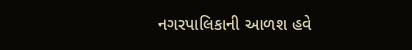નગરપાલિકાની આળશ હવે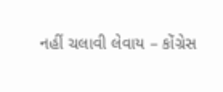નહીં ચલાવી લેવાય – કોંગ્રેસ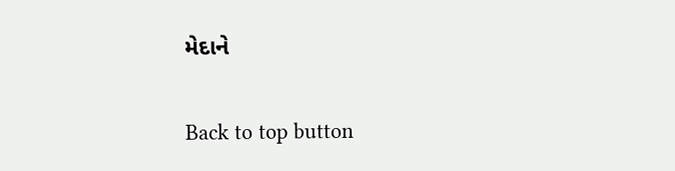મેદાને

Back to top button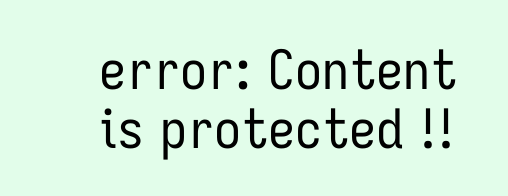error: Content is protected !!